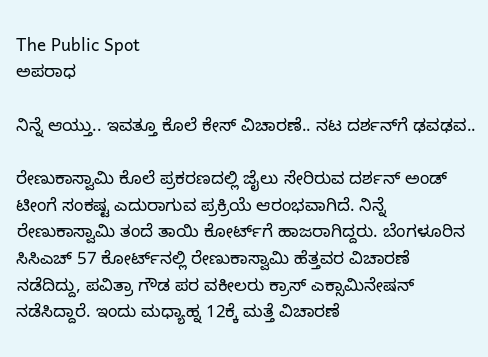The Public Spot
ಅಪರಾಧ

ನಿನ್ನೆ ಆಯ್ತು.. ಇವತ್ತೂ ಕೊಲೆ ಕೇಸ್‌ ವಿಚಾರಣೆ.. ನಟ ದರ್ಶನ್‌ಗೆ ಢವಢವ..

ರೇಣುಕಾಸ್ವಾಮಿ ಕೊಲೆ ಪ್ರಕರಣದಲ್ಲಿ ಜೈಲು ಸೇರಿರುವ ದರ್ಶನ್‌ ಅಂಡ್‌ ಟೀಂಗೆ ಸಂಕಷ್ಟ ಎದುರಾಗುವ ಪ್ರಕ್ರಿಯೆ ಆರಂಭವಾಗಿದೆ. ನಿನ್ನೆ ರೇಣುಕಾಸ್ವಾಮಿ ತಂದೆ ತಾಯಿ ಕೋರ್ಟ್‌ಗೆ ಹಾಜರಾಗಿದ್ದರು. ಬೆಂಗಳೂರಿನ ಸಿಸಿಎಚ್ 57 ಕೋರ್ಟ್‌ನಲ್ಲಿ ರೇಣುಕಾಸ್ವಾಮಿ ಹೆತ್ತವರ ವಿಚಾರಣೆ ನಡೆದಿದ್ದು, ಪವಿತ್ರಾ ಗೌಡ ಪರ ವಕೀಲರು ಕ್ರಾಸ್‌ ಎಕ್ಸಾಮಿನೇಷನ್‌ ನಡೆಸಿದ್ದಾರೆ. ಇಂದು ಮಧ್ಯಾಹ್ನ 12ಕ್ಕೆ ಮತ್ತೆ ವಿಚಾರಣೆ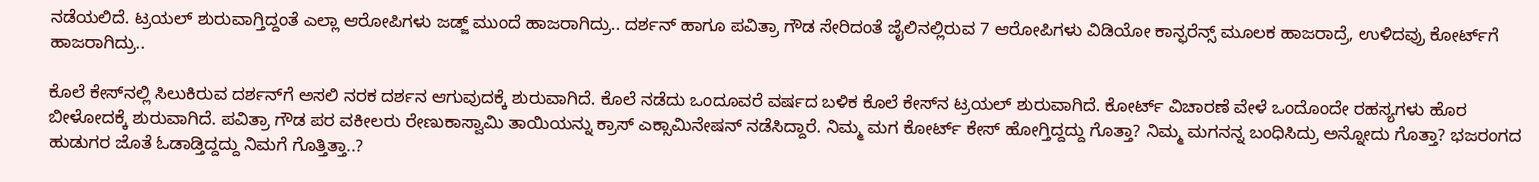ನಡೆಯಲಿದೆ. ಟ್ರಯಲ್‌ ಶುರುವಾಗ್ತಿದ್ದಂತೆ ಎಲ್ಲಾ ಆರೋಪಿಗಳು ಜಡ್ಜ್‌ ಮುಂದೆ ಹಾಜರಾಗಿದ್ರು.. ದರ್ಶನ್‌ ಹಾಗೂ ಪವಿತ್ರಾ ಗೌಡ ಸೇರಿದಂತೆ ಜೈಲಿನಲ್ಲಿರುವ 7 ಆರೋಪಿಗಳು ವಿಡಿಯೋ ಕಾನ್ಫರೆನ್ಸ್‌ ಮೂಲಕ ಹಾಜರಾದ್ರೆ, ಉಳಿದವ್ರು ಕೋರ್ಟ್‌ಗೆ‌ ಹಾಜರಾಗಿದ್ರು..

ಕೊಲೆ ಕೇಸ್‌ನಲ್ಲಿ ಸಿಲುಕಿರುವ ದರ್ಶನ್‌ಗೆ ಅಸಲಿ ನರಕ ದರ್ಶನ ಆಗುವುದಕ್ಕೆ ಶುರುವಾಗಿದೆ. ಕೊಲೆ ನಡೆದು ಒಂದೂವರೆ ವರ್ಷದ ಬಳಿಕ ಕೊಲೆ ಕೇಸ್‌ನ ಟ್ರಯಲ್‌ ಶುರುವಾಗಿದೆ. ಕೋರ್ಟ್‌ ವಿಚಾರಣೆ ವೇಳೆ ಒಂದೊಂದೇ ರಹಸ್ಯಗಳು ಹೊರ ಬೀಳೋದಕ್ಕೆ ಶುರುವಾಗಿದೆ. ಪವಿತ್ರಾ ಗೌಡ ಪರ ವಕೀಲರು ರೇಣುಕಾಸ್ವಾಮಿ ತಾಯಿಯನ್ನು ಕ್ರಾಸ್‌ ಎಕ್ಸಾಮಿನೇಷನ್‌ ನಡೆಸಿದ್ದಾರೆ. ನಿಮ್ಮ ಮಗ ಕೋರ್ಟ್ ಕೇಸ್ ಹೋಗ್ತಿದ್ದದ್ದು ಗೊತ್ತಾ? ನಿಮ್ಮ ಮಗನನ್ನ ಬಂಧಿಸಿದ್ರು ಅನ್ನೋದು ಗೊತ್ತಾ? ಭಜರಂಗದ ಹುಡುಗರ ಜೊತೆ ಓಡಾಡ್ತಿದ್ದದ್ದು ನಿಮಗೆ ಗೊತ್ತಿತ್ತಾ..?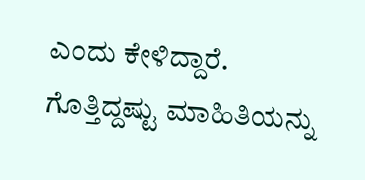ಎಂದು ಕೇಳಿದ್ದಾರೆ. ಗೊತ್ತಿದ್ದಷ್ಟು ಮಾಹಿತಿಯನ್ನು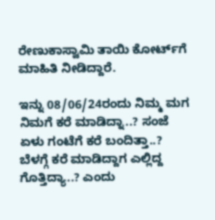ರೇಣುಕಾಸ್ವಾಮಿ ತಾಯಿ ಕೋರ್ಟ್‌ಗೆ ಮಾಹಿತಿ ನೀಡಿದ್ದಾರೆ.

ಇನ್ನು 08/06/24ರಂದು ನಿಮ್ಮ ಮಗ ನಿಮಗೆ ಕರೆ ಮಾಡಿದ್ನಾ..? ಸಂಜೆ ಏಳು ಗಂಟೆಗೆ ಕರೆ ಬಂದಿತ್ತಾ..? ಬೆಳಗ್ಗೆ ಕರೆ ಮಾಡಿದ್ದಾಗ ಎಲ್ಲಿದ್ದ ಗೊತ್ತಿದ್ಯಾ..? ಎಂದು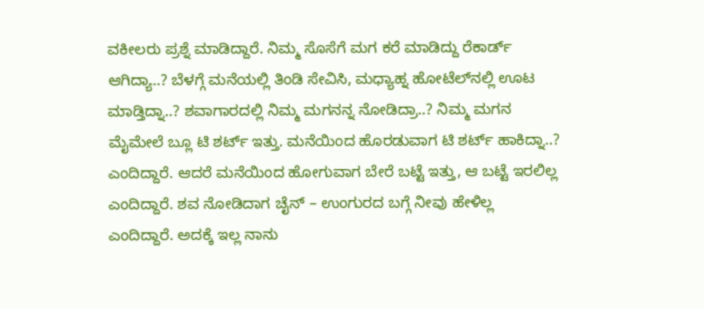ವಕೀಲರು ಪ್ರಶ್ನೆ ಮಾಡಿದ್ದಾರೆ. ನಿಮ್ಮ ಸೊಸೆಗೆ ಮಗ ಕರೆ ಮಾಡಿದ್ದು ರೆಕಾರ್ಡ್ ಆಗಿದ್ಯಾ..? ಬೆಳಗ್ಗೆ ಮನೆಯಲ್ಲಿ ತಿಂಡಿ ಸೇವಿಸಿ, ಮಧ್ಯಾಹ್ನ ಹೋಟೆಲ್‌ನಲ್ಲಿ ಊಟ ಮಾಡ್ತಿದ್ನಾ..? ಶವಾಗಾರದಲ್ಲಿ‌ ನಿಮ್ಮ ಮಗನನ್ನ ನೋಡಿದ್ರಾ..? ನಿಮ್ಮ ಮಗನ ಮೈಮೇಲೆ ಬ್ಲೂ ಟಿ ಶರ್ಟ್ ಇತ್ತು. ಮನೆಯಿಂದ‌ ಹೊರಡುವಾಗ ಟಿ ಶರ್ಟ್ ಹಾಕಿದ್ನಾ..? ಎಂದಿದ್ದಾರೆ. ಆದರೆ ಮನೆಯಿಂದ ಹೋಗುವಾಗ ಬೇರೆ ಬಟ್ಟೆ ಇತ್ತು, ಆ ಬಟ್ಟೆ ಇರಲಿಲ್ಲ ಎಂದಿದ್ದಾರೆ. ಶವ ನೋಡಿದಾಗ ಚೈನ್ – ಉಂಗುರದ ಬಗ್ಗೆ ನೀವು ಹೇಳಿಲ್ಲ ಎಂದಿದ್ದಾರೆ. ಅದಕ್ಕೆ ಇಲ್ಲ ನಾನು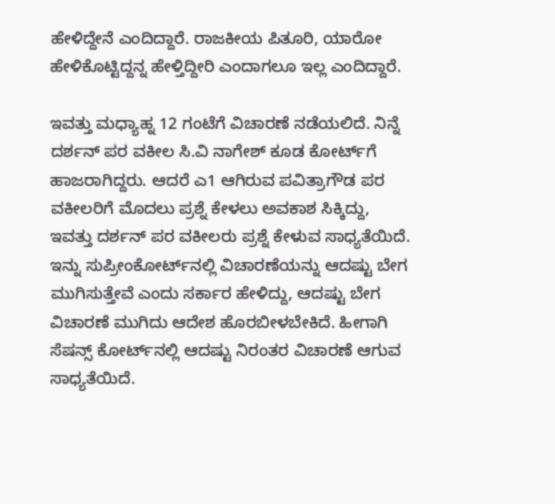ಹೇಳಿದ್ದೇನೆ ಎಂದಿದ್ದಾರೆ. ರಾಜಕೀಯ ಪಿತೂರಿ, ಯಾರೋ ಹೇಳಿಕೊಟ್ಟಿದ್ದನ್ನ ಹೇಳ್ತಿದ್ದೀರಿ ಎಂದಾಗಲೂ ಇಲ್ಲ ಎಂದಿದ್ದಾರೆ.

ಇವತ್ತು ಮಧ್ಯಾಹ್ನ 12 ಗಂಟೆಗೆ ವಿಚಾರಣೆ ನಡೆಯಲಿದೆ. ನಿನ್ನೆ ದರ್ಶನ್‌ ಪರ ವಕೀಲ ಸಿ.ವಿ ನಾಗೇಶ್‌ ಕೂಡ ಕೋರ್ಟ್‌ಗೆ ಹಾಜರಾಗಿದ್ದರು. ಆದರೆ ಎ1 ಆಗಿರುವ ಪವಿತ್ರಾಗೌಡ ಪರ ವಕೀಲರಿಗೆ ಮೊದಲು ಪ್ರಶ್ನೆ ಕೇಳಲು ಅವಕಾಶ ಸಿಕ್ಕಿದ್ದು, ಇವತ್ತು ದರ್ಶನ್‌ ಪರ ವಕೀಲರು ಪ್ರಶ್ನೆ ಕೇಳುವ ಸಾಧ್ಯತೆಯಿದೆ. ಇನ್ನು ಸುಪ್ರೀಂಕೋರ್ಟ್‌ನಲ್ಲಿ ವಿಚಾರಣೆಯನ್ನು ಆದಷ್ಟು ಬೇಗ ಮುಗಿಸುತ್ತೇವೆ ಎಂದು ಸರ್ಕಾರ ಹೇಳಿದ್ದು, ಆದಷ್ಟು ಬೇಗ ವಿಚಾರಣೆ ಮುಗಿದು ಆದೇಶ ಹೊರಬೀಳಬೇಕಿದೆ. ಹೀಗಾಗಿ ಸೆಷನ್ಸ್‌ ಕೋರ್ಟ್‌ನಲ್ಲಿ ಆದಷ್ಟು ನಿರಂತರ ವಿಚಾರಣೆ ಆಗುವ ಸಾಧ್ಯತೆಯಿದೆ.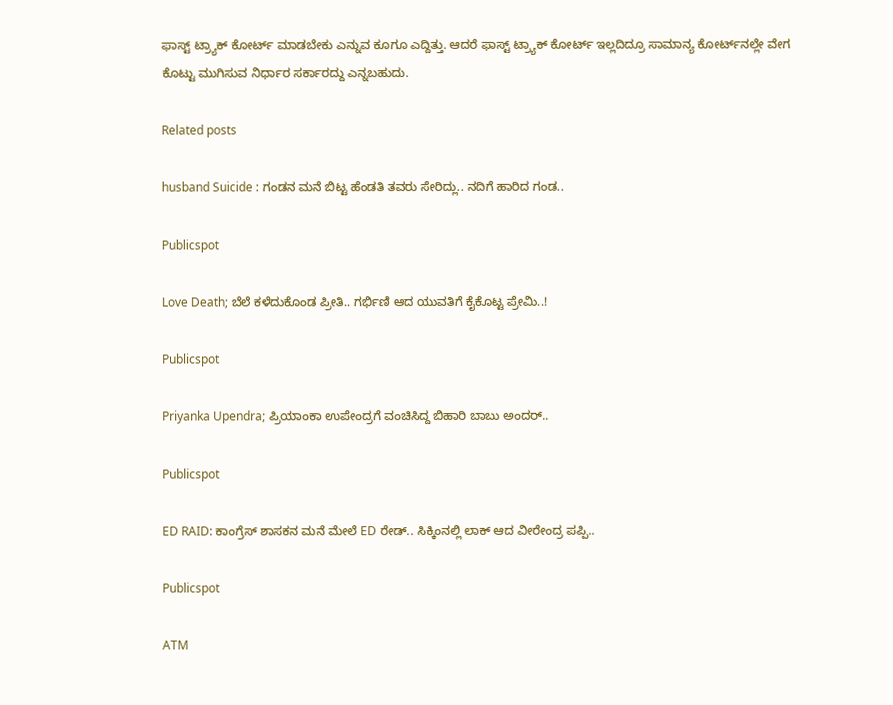ಫಾಸ್ಟ್‌ ಟ್ರ್ಯಾಕ್‌‌ ಕೋರ್ಟ್‌ ಮಾಡಬೇಕು ಎನ್ನುವ ಕೂಗೂ ಎದ್ದಿತ್ತು. ಆದರೆ ಫಾಸ್ಟ್ ಟ್ರ್ಯಾಕ್‌ ಕೋರ್ಟ್‌ ಇಲ್ಲದಿದ್ರೂ ಸಾಮಾನ್ಯ ಕೋರ್ಟ್‌ನಲ್ಲೇ ವೇಗ ಕೊಟ್ಟು ಮುಗಿಸುವ ನಿರ್ಧಾರ ಸರ್ಕಾರದ್ದು ಎನ್ನಬಹುದು.

Related posts

husband Suicide : ಗಂಡನ ಮನೆ ಬಿಟ್ಟ ಹೆಂಡತಿ ತವರು ಸೇರಿದ್ಲು.. ನದಿಗೆ ಹಾರಿದ ಗಂಡ..

Publicspot

Love Death; ಬೆಲೆ ಕಳೆದುಕೊಂಡ ಪ್ರೀತಿ.. ಗರ್ಭಿಣಿ ಆದ ಯುವತಿಗೆ ಕೈಕೊಟ್ಟ ಪ್ರೇಮಿ..!

Publicspot

Priyanka Upendra; ಪ್ರಿಯಾಂಕಾ ಉಪೇಂದ್ರಗೆ ವಂಚಿಸಿದ್ದ ಬಿಹಾರಿ ಬಾಬು ಅಂದರ್..

Publicspot

ED RAID: ಕಾಂಗ್ರೆಸ್ ಶಾಸಕನ ಮನೆ ಮೇಲೆ ED ರೇಡ್.. ಸಿಕ್ಕಿಂನಲ್ಲಿ ಲಾಕ್ ಆದ ವೀರೇಂದ್ರ ಪಪ್ಪಿ..

Publicspot

ATM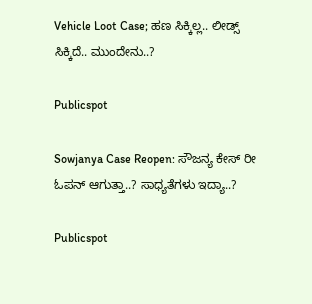Vehicle Loot Case; ಹಣ ಸಿಕ್ಕಿಲ್ಲ.. ಲೀಡ್ಸ್ ಸಿಕ್ಕಿದೆ.. ಮುಂದೇನು..?

Publicspot

Sowjanya Case Reopen: ಸೌಜನ್ಯ ಕೇಸ್ ರೀ ಓಪನ್ ಆಗುತ್ತಾ..? ಸಾಧ್ಯತೆಗಳು ಇದ್ಯಾ..?

Publicspot